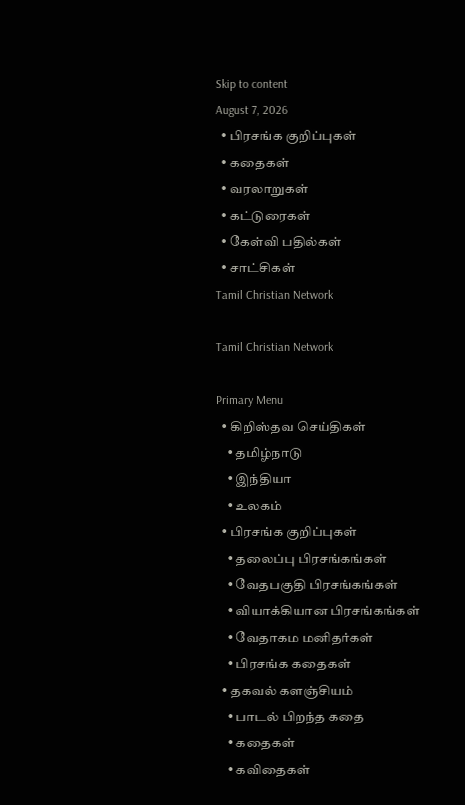Skip to content
August 7, 2026
  • பிரசங்க குறிப்புகள்
  • கதைகள்
  • வரலாறுகள்
  • கட்டுரைகள்
  • கேள்வி பதில்கள்
  • சாட்சிகள்
Tamil Christian Network

Tamil Christian Network

Primary Menu
  • கிறிஸ்தவ செய்திகள்
    • தமிழ்நாடு
    • இந்தியா
    • உலகம்
  • பிரசங்க குறிப்புகள்
    • தலைப்பு பிரசங்கங்கள்
    • வேதபகுதி பிரசங்கங்கள்
    • வியாக்கியான பிரசங்கங்கள்
    • வேதாகம மனிதர்கள்
    • பிரசங்க கதைகள்
  • தகவல் களஞ்சியம்
    • பாடல் பிறந்த கதை
    • கதைகள்
    • கவிதைகள்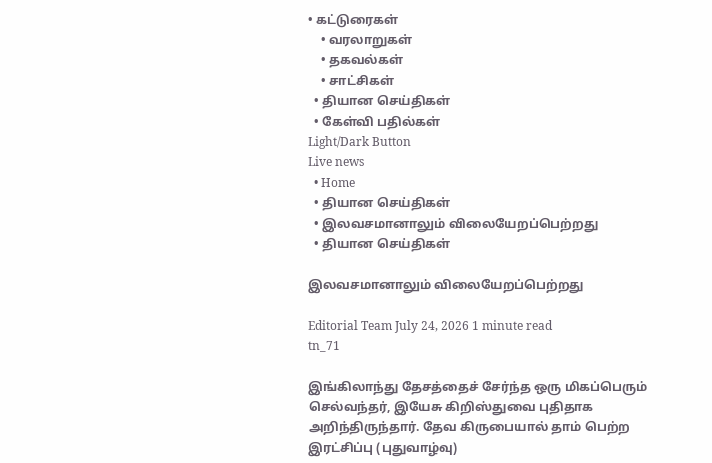• கட்டுரைகள்
    • வரலாறுகள்
    • தகவல்கள்
    • சாட்சிகள்
  • தியான செய்திகள்
  • கேள்வி பதில்கள்
Light/Dark Button
Live news
  • Home
  • தியான செய்திகள்
  • இலவசமானாலும் விலையேறப்பெற்றது
  • தியான செய்திகள்

இலவசமானாலும் விலையேறப்பெற்றது

Editorial Team July 24, 2026 1 minute read
tn_71

இங்கிலாந்து தேசத்தைச் சேர்ந்த ஒரு மிகப்பெரும் செல்வந்தர், இயேசு கிறிஸ்துவை புதிதாக அறிந்திருந்தார். தேவ கிருபையால் தாம் பெற்ற இரட்சிப்பு (புதுவாழ்வு)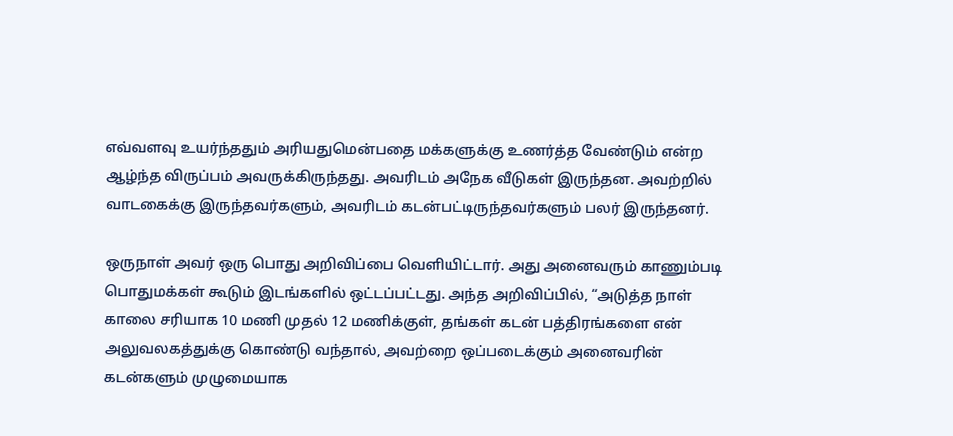எவ்வளவு உயர்ந்ததும் அரியதுமென்பதை மக்களுக்கு உணர்த்த வேண்டும் என்ற ஆழ்ந்த விருப்பம் அவருக்கிருந்தது. அவரிடம் அநேக வீடுகள் இருந்தன. அவற்றில் வாடகைக்கு இருந்தவர்களும், அவரிடம் கடன்பட்டிருந்தவர்களும் பலர் இருந்தனர்.

ஒருநாள் அவர் ஒரு பொது அறிவிப்பை வெளியிட்டார். அது அனைவரும் காணும்படி பொதுமக்கள் கூடும் இடங்களில் ஒட்டப்பட்டது. அந்த அறிவிப்பில், “அடுத்த நாள் காலை சரியாக 10 மணி முதல் 12 மணிக்குள், தங்கள் கடன் பத்திரங்களை என் அலுவலகத்துக்கு கொண்டு வந்தால், அவற்றை ஒப்படைக்கும் அனைவரின் கடன்களும் முழுமையாக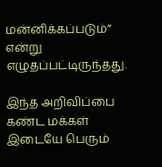மன்னிக்கப்படும்” என்று எழுதப்பட்டிருந்தது.

இந்த அறிவிப்பை கண்ட மக்கள் இடையே பெரும்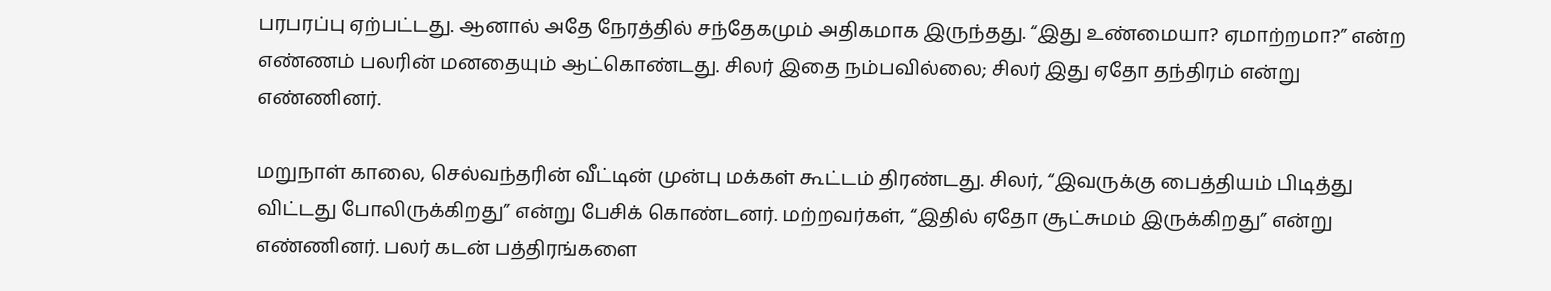பரபரப்பு ஏற்பட்டது. ஆனால் அதே நேரத்தில் சந்தேகமும் அதிகமாக இருந்தது. “இது உண்மையா? ஏமாற்றமா?” என்ற எண்ணம் பலரின் மனதையும் ஆட்கொண்டது. சிலர் இதை நம்பவில்லை; சிலர் இது ஏதோ தந்திரம் என்று எண்ணினர்.

மறுநாள் காலை, செல்வந்தரின் வீட்டின் முன்பு மக்கள் கூட்டம் திரண்டது. சிலர், “இவருக்கு பைத்தியம் பிடித்து விட்டது போலிருக்கிறது” என்று பேசிக் கொண்டனர். மற்றவர்கள், “இதில் ஏதோ சூட்சுமம் இருக்கிறது” என்று எண்ணினர். பலர் கடன் பத்திரங்களை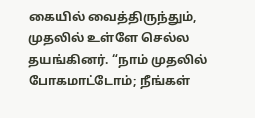கையில் வைத்திருந்தும், முதலில் உள்ளே செல்ல தயங்கினர். “நாம் முதலில் போகமாட்டோம்; நீங்கள்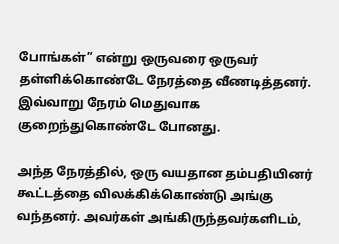போங்கள்” என்று ஒருவரை ஒருவர் தள்ளிக்கொண்டே நேரத்தை வீணடித்தனர். இவ்வாறு நேரம் மெதுவாக குறைந்துகொண்டே போனது.

அந்த நேரத்தில், ஒரு வயதான தம்பதியினர் கூட்டத்தை விலக்கிக்கொண்டு அங்கு வந்தனர். அவர்கள் அங்கிருந்தவர்களிடம்,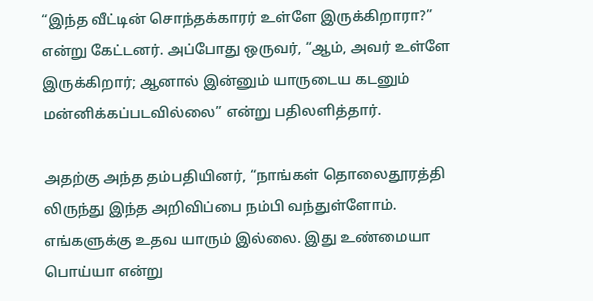“இந்த வீட்டின் சொந்தக்காரர் உள்ளே இருக்கிறாரா?” என்று கேட்டனர். அப்போது ஒருவர், “ஆம், அவர் உள்ளே இருக்கிறார்; ஆனால் இன்னும் யாருடைய கடனும் மன்னிக்கப்படவில்லை” என்று பதிலளித்தார்.

அதற்கு அந்த தம்பதியினர், “நாங்கள் தொலைதூரத்தி லிருந்து இந்த அறிவிப்பை நம்பி வந்துள்ளோம். எங்களுக்கு உதவ யாரும் இல்லை. இது உண்மையா பொய்யா என்று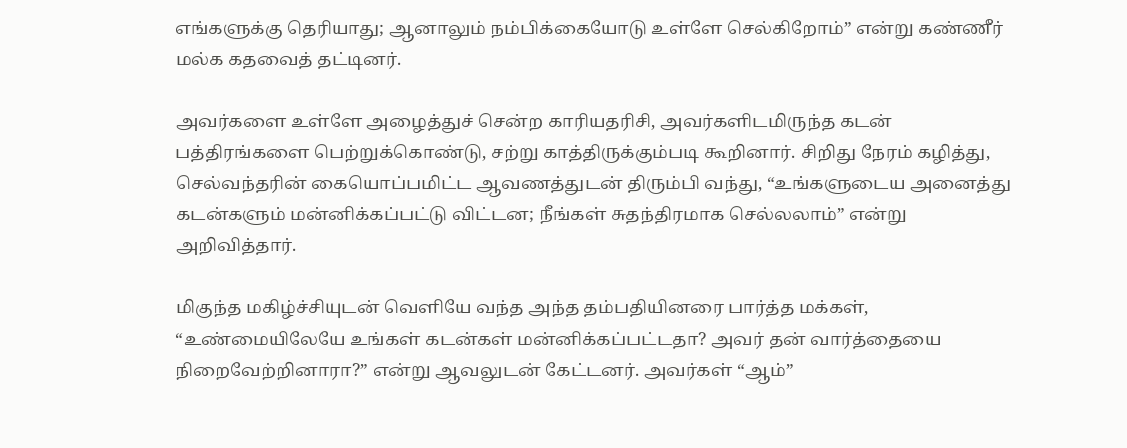எங்களுக்கு தெரியாது; ஆனாலும் நம்பிக்கையோடு உள்ளே செல்கிறோம்” என்று கண்ணீர் மல்க கதவைத் தட்டினர்.

அவர்களை உள்ளே அழைத்துச் சென்ற காரியதரிசி, அவர்களிடமிருந்த கடன் பத்திரங்களை பெற்றுக்கொண்டு, சற்று காத்திருக்கும்படி கூறினார். சிறிது நேரம் கழித்து, செல்வந்தரின் கையொப்பமிட்ட ஆவணத்துடன் திரும்பி வந்து, “உங்களுடைய அனைத்து கடன்களும் மன்னிக்கப்பட்டு விட்டன; நீங்கள் சுதந்திரமாக செல்லலாம்” என்று அறிவித்தார்.

மிகுந்த மகிழ்ச்சியுடன் வெளியே வந்த அந்த தம்பதியினரை பார்த்த மக்கள், “உண்மையிலேயே உங்கள் கடன்கள் மன்னிக்கப்பட்டதா? அவர் தன் வார்த்தையை நிறைவேற்றினாரா?” என்று ஆவலுடன் கேட்டனர். அவர்கள் “ஆம்”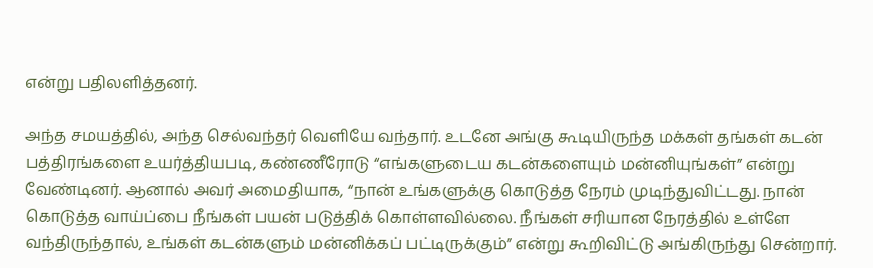என்று பதிலளித்தனர்.

அந்த சமயத்தில், அந்த செல்வந்தர் வெளியே வந்தார். உடனே அங்கு கூடியிருந்த மக்கள் தங்கள் கடன் பத்திரங்களை உயர்த்தியபடி, கண்ணீரோடு “எங்களுடைய கடன்களையும் மன்னியுங்கள்” என்று வேண்டினர். ஆனால் அவர் அமைதியாக, “நான் உங்களுக்கு கொடுத்த நேரம் முடிந்துவிட்டது. நான் கொடுத்த வாய்ப்பை நீங்கள் பயன் படுத்திக் கொள்ளவில்லை. நீங்கள் சரியான நேரத்தில் உள்ளே வந்திருந்தால், உங்கள் கடன்களும் மன்னிக்கப் பட்டிருக்கும்” என்று கூறிவிட்டு அங்கிருந்து சென்றார்.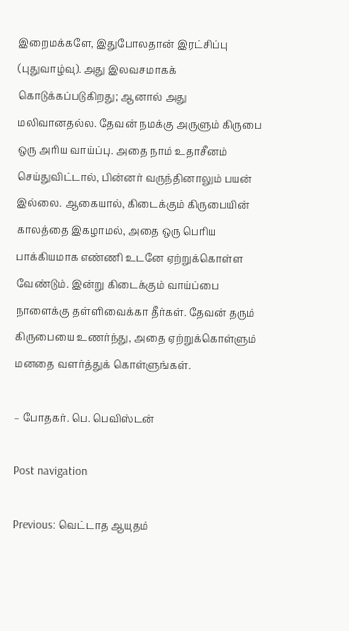இறைமக்களே, இதுபோலதான் இரட்சிப்பு (புதுவாழ்வு). அது இலவசமாகக் கொடுக்கப்படுகிறது; ஆனால் அது மலிவானதல்ல. தேவன் நமக்கு அருளும் கிருபை ஒரு அரிய வாய்ப்பு. அதை நாம் உதாசீனம் செய்துவிட்டால், பின்னர் வருந்தினாலும் பயன் இல்லை. ஆகையால், கிடைக்கும் கிருபையின் காலத்தை இகழாமல், அதை ஒரு பெரிய பாக்கியமாக எண்ணி உடனே ஏற்றுக்கொள்ள வேண்டும். இன்று கிடைக்கும் வாய்ப்பை நாளைக்கு தள்ளிவைக்கா தீர்கள். தேவன் தரும் கிருபையை உணர்ந்து, அதை ஏற்றுக்கொள்ளும் மனதை வளர்த்துக் கொள்ளுங்கள்.

– போதகர். பெ. பெவிஸ்டன்

Post navigation

Previous: வெட்டாத ஆயுதம்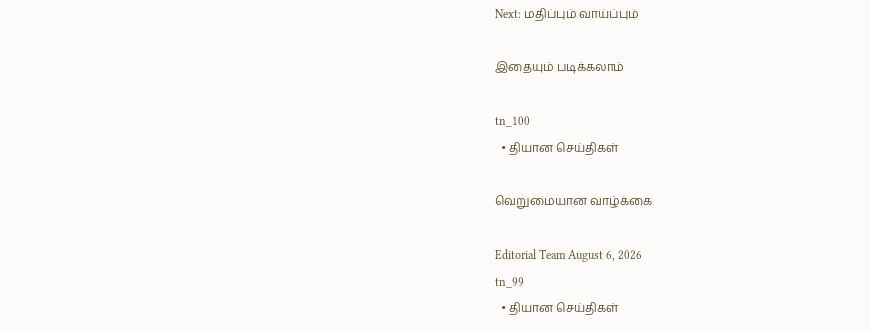Next: மதிப்பும் வாய்ப்பும்

இதையும் படிக்கலாம்

tn_100
  • தியான செய்திகள்

வெறுமையான வாழ்க்கை

Editorial Team August 6, 2026
tn_99
  • தியான செய்திகள்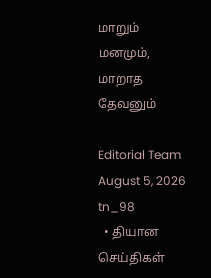மாறும் மனமும், மாறாத தேவனும்

Editorial Team August 5, 2026
tn_98
  • தியான செய்திகள்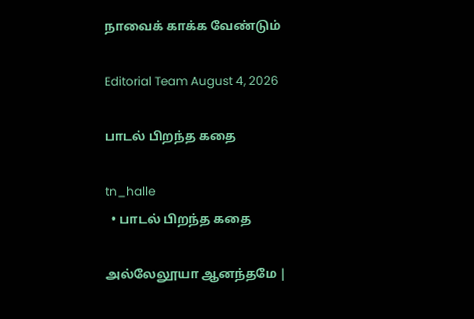நாவைக் காக்க வேண்டும்

Editorial Team August 4, 2026

பாடல் பிறந்த கதை

tn_halle
  • பாடல் பிறந்த கதை

அல்லேலூயா ஆனந்தமே |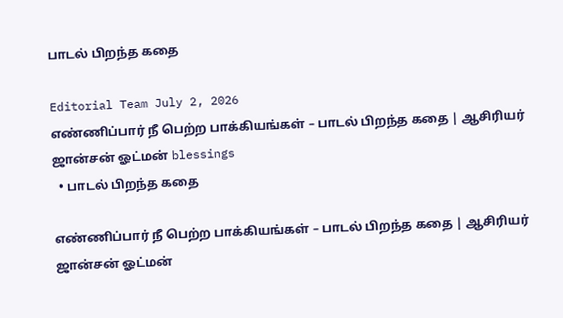பாடல் பிறந்த கதை

Editorial Team July 2, 2026
எண்ணிப்பார் நீ பெற்ற பாக்கியங்கள் – பாடல் பிறந்த கதை | ஆசிரியர் ஜான்சன் ஓட்மன் blessings
  • பாடல் பிறந்த கதை

எண்ணிப்பார் நீ பெற்ற பாக்கியங்கள் – பாடல் பிறந்த கதை | ஆசிரியர் ஜான்சன் ஓட்மன்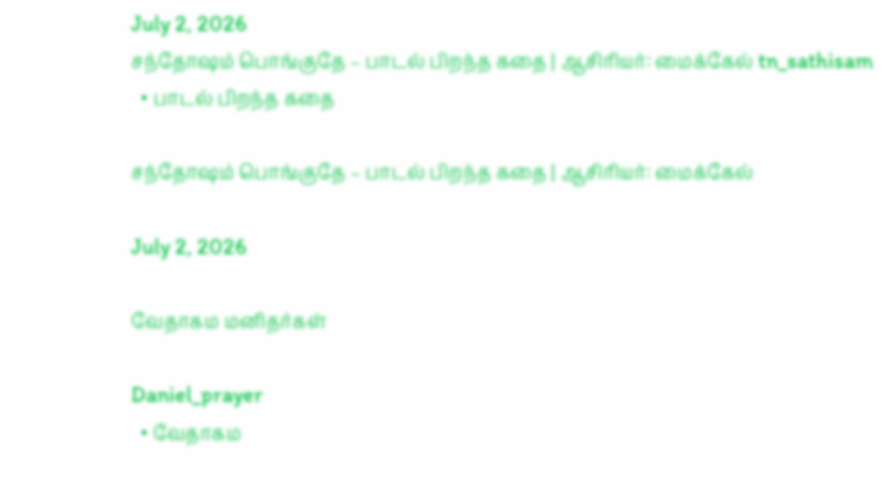July 2, 2026
சந்தோஷம் பொங்குதே – பாடல் பிறந்த கதை | ஆசிரியர்: மைக்கேல் tn_sathisam
  • பாடல் பிறந்த கதை

சந்தோஷம் பொங்குதே – பாடல் பிறந்த கதை | ஆசிரியர்: மைக்கேல்

July 2, 2026

வேதாகம மனிதர்கள்

Daniel_prayer
  • வேதாகம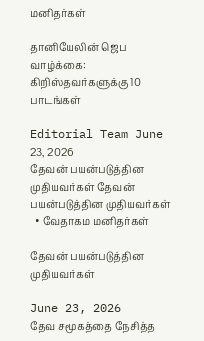மனிதர்கள்

தானியேலின் ஜெப வாழ்க்கை: கிறிஸ்தவர்களுக்கு 10 பாடங்கள்

Editorial Team June 23, 2026
தேவன் பயன்படுத்தின முதியவர்கள் தேவன் பயன்படுத்தின முதியவர்கள்
  • வேதாகம மனிதர்கள்

தேவன் பயன்படுத்தின முதியவர்கள்

June 23, 2026
தேவ சமூகத்தை நேசித்த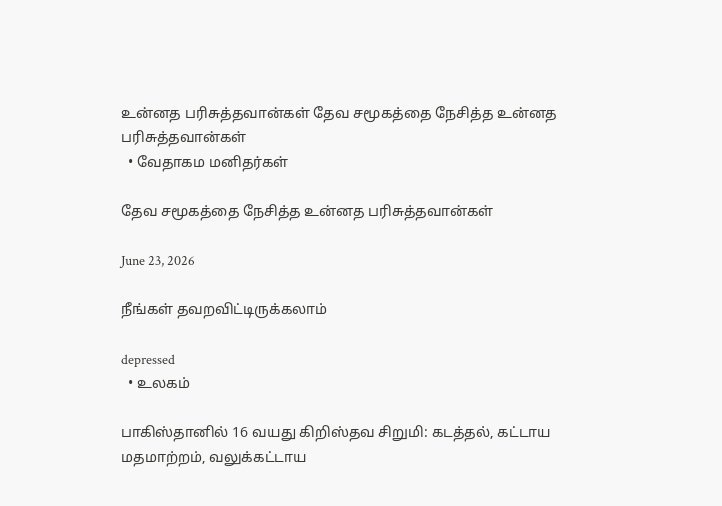உன்னத பரிசுத்தவான்கள் தேவ சமூகத்தை நேசித்த உன்னத பரிசுத்தவான்கள்
  • வேதாகம மனிதர்கள்

தேவ சமூகத்தை நேசித்த உன்னத பரிசுத்தவான்கள்

June 23, 2026

நீங்கள் தவறவிட்டிருக்கலாம்

depressed
  • உலகம்

பாகிஸ்தானில் 16 வயது கிறிஸ்தவ சிறுமி: கடத்தல், கட்டாய மதமாற்றம், வலுக்கட்டாய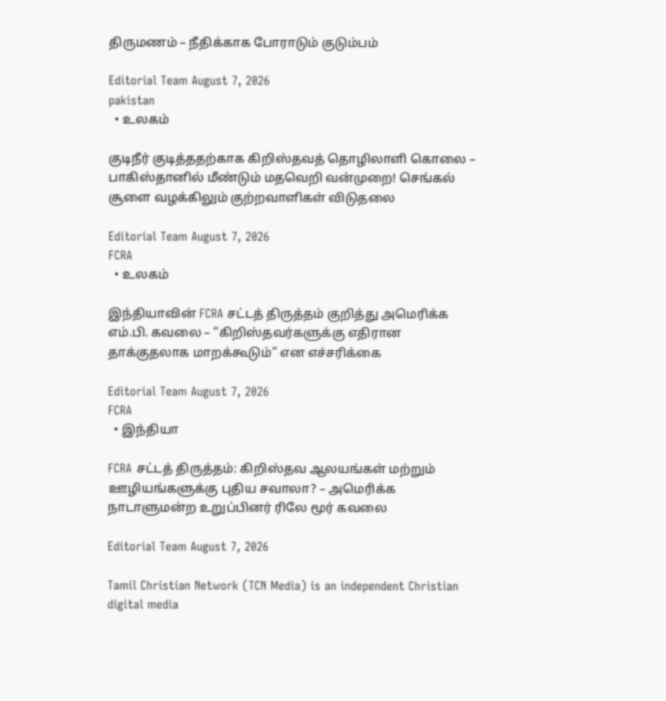திருமணம் – நீதிக்காக போராடும் குடும்பம்

Editorial Team August 7, 2026
pakistan
  • உலகம்

குடிநீர் குடித்ததற்காக கிறிஸ்தவத் தொழிலாளி கொலை – பாகிஸ்தானில் மீண்டும் மதவெறி வன்முறை! செங்கல் சூளை வழக்கிலும் குற்றவாளிகள் விடுதலை

Editorial Team August 7, 2026
FCRA
  • உலகம்

இந்தியாவின் FCRA சட்டத் திருத்தம் குறித்து அமெரிக்க எம்.பி. கவலை – “கிறிஸ்தவர்களுக்கு எதிரான தாக்குதலாக மாறக்கூடும்” என எச்சரிக்கை

Editorial Team August 7, 2026
FCRA
  • இந்தியா

FCRA சட்டத் திருத்தம்: கிறிஸ்தவ ஆலயங்கள் மற்றும் ஊழியங்களுக்கு புதிய சவாலா? – அமெரிக்க நாடாளுமன்ற உறுப்பினர் ரிலே மூர் கவலை

Editorial Team August 7, 2026

Tamil Christian Network (TCN Media) is an independent Christian digital media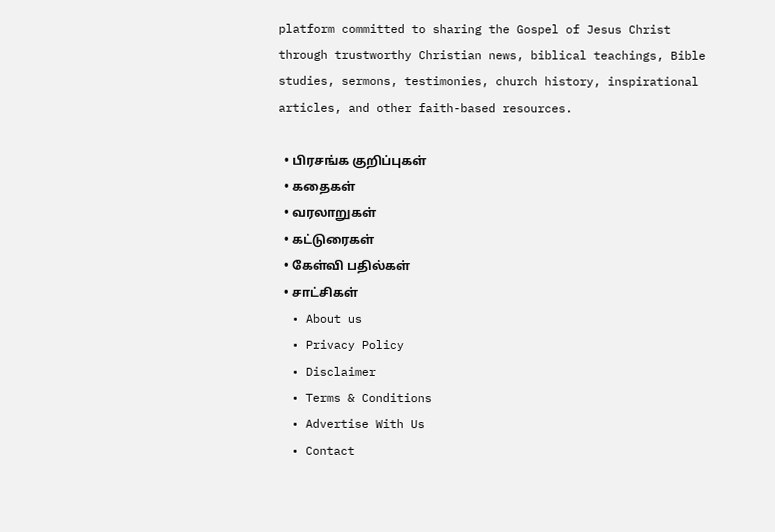platform committed to sharing the Gospel of Jesus Christ through trustworthy Christian news, biblical teachings, Bible studies, sermons, testimonies, church history, inspirational articles, and other faith-based resources.

  • பிரசங்க குறிப்புகள்
  • கதைகள்
  • வரலாறுகள்
  • கட்டுரைகள்
  • கேள்வி பதில்கள்
  • சாட்சிகள்
  • About us
  • Privacy Policy
  • Disclaimer
  • Terms & Conditions
  • Advertise With Us
  • Contact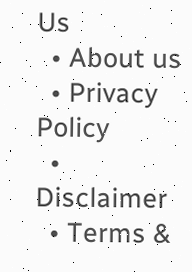Us
  • About us
  • Privacy Policy
  • Disclaimer
  • Terms &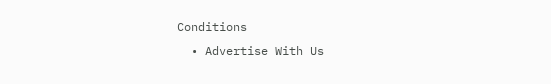Conditions
  • Advertise With Us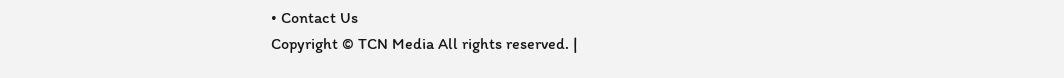• Contact Us
Copyright © TCN Media All rights reserved. |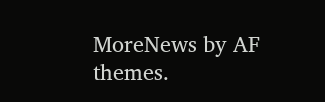MoreNews by AF themes.